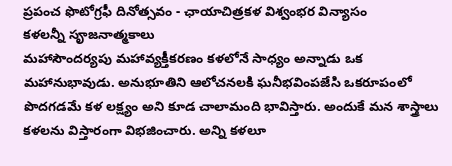ప్రపంచ ఫొటోగ్రఫీ దినోత్సవం - ఛాయాచిత్రకళ విశ్వంభర విన్యాసం
కళలన్నీ సౄజనాత్మకాలు
మహాసౌందర్యపు మహావ్యక్తీకరణం కళలోనే సాధ్యం అన్నాడు ఒక మహానుభావుడు. అనుభూతిని ఆలోచనలకి ఘనీభవింపజేసి ఒకరూపంలో పొదగడమే కళ లక్ష్యం అని కూడ చాలామంది భావిస్తారు. అందుకే మన శాస్త్రాలు కళలను విస్తారంగా విభజించారు. అన్ని కళలూ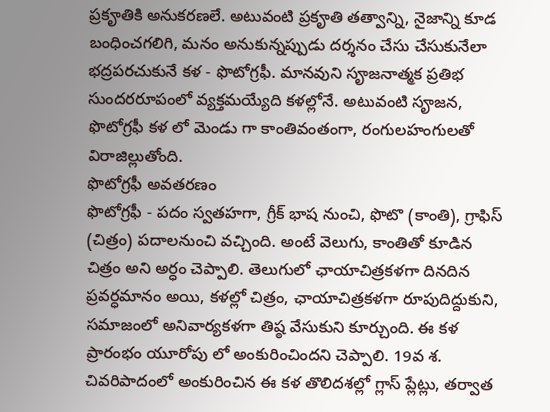ప్రకౄతికి అనుకరణలే. అటువంటి ప్రకౄతి తత్వాన్ని, నైజాన్ని కూడ బంధించగలిగి, మనం అనుకున్నప్పుడు దర్శనం చేసు చేసుకునేలా భద్రపరచుకునే కళ - ఫొటోగ్రఫీ. మానవుని సౄజనాత్మక ప్రతిభ సుందరరూపంలో వ్యక్తమయ్యేది కళల్లోనే. అటువంటి సౄజన, ఫొటోగ్రఫీ కళ లో మెండు గా కాంతివంతంగా, రంగులహంగులతో విరాజిల్లుతోంది.
ఫొటోగ్రఫీ అవతరణం
ఫొటోగ్రఫీ - పదం స్వతహగా, గ్రీక్ భాష నుంచి, ఫొటొ (కాంతి), గ్రాఫిస్ (చిత్రం) పదాలనుంచి వచ్చింది. అంటే వెలుగు, కాంతితో కూడిన చిత్రం అని అర్ధం చెప్పాలి. తెలుగులో ఛాయాచిత్రకళగా దినదిన ప్రవర్ధమానం అయి, కళల్లో చిత్రం, ఛాయాచిత్రకళగా రూపుదిద్దుకుని, సమాజంలో అనివార్యకళగా తిష్ఠ వేసుకుని కూర్చుంది. ఈ కళ ప్రారంభం యూరోపు లో అంకురించిందని చెప్పాలి. 19వ శ. చివరిపాదంలో అంకురించిన ఈ కళ తొలిదశల్లో గ్లాస్ ప్లేట్లు, తర్వాత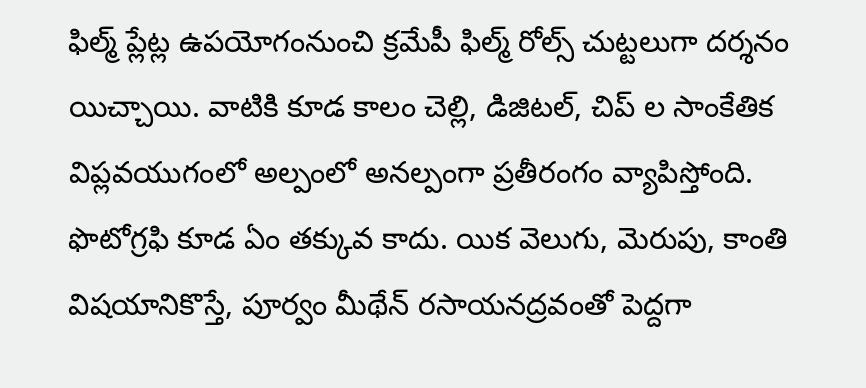ఫిల్మ్ ప్లేట్ల ఉపయోగంనుంచి క్రమేపీ ఫిల్మ్ రోల్స్ చుట్టలుగా దర్శనం యిచ్చాయి. వాటికి కూడ కాలం చెల్లి, డిజిటల్, చిప్ ల సాంకేతిక విప్లవయుగంలో అల్పంలో అనల్పంగా ప్రతీరంగం వ్యాపిస్తోంది. ఫొటోగ్రఫి కూడ ఏం తక్కువ కాదు. యిక వెలుగు, మెరుపు, కాంతి విషయానికొస్తే, పూర్వం మీథేన్ రసాయనద్రవంతో పెద్దగా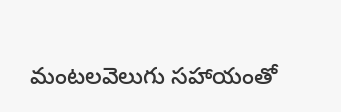మంటలవెలుగు సహాయంతో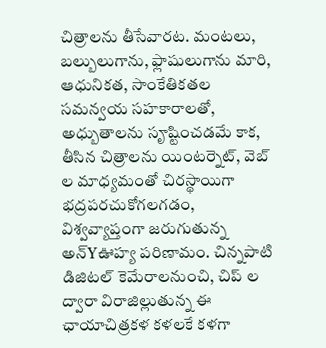చిత్రాలను తీసేవారట. మంటలు, బల్బులుగాను, ఫ్లాషులుగాను మారి, ఆధునికత, సాంకేతికతల సమన్వయ సహకారాలతో, అధ్బుతాలను సౄష్టించడమే కాక, తీసిన చిత్రాలను యింటర్నెట్, వెబ్ ల మాధ్యమంతో చిరస్థాయిగా భద్రపరచుకోగలగడం, విశ్వవ్యాప్తంగా జరుగుతున్న అన్Yఊహ్య పరిణామం. చిన్నపాటి డిజిటల్ కెమేరాలనుంచి, చిప్ ల ద్వారా విరాజిల్లుతున్న ఈ ఛాయాచిత్రకళ కళలకే కళగా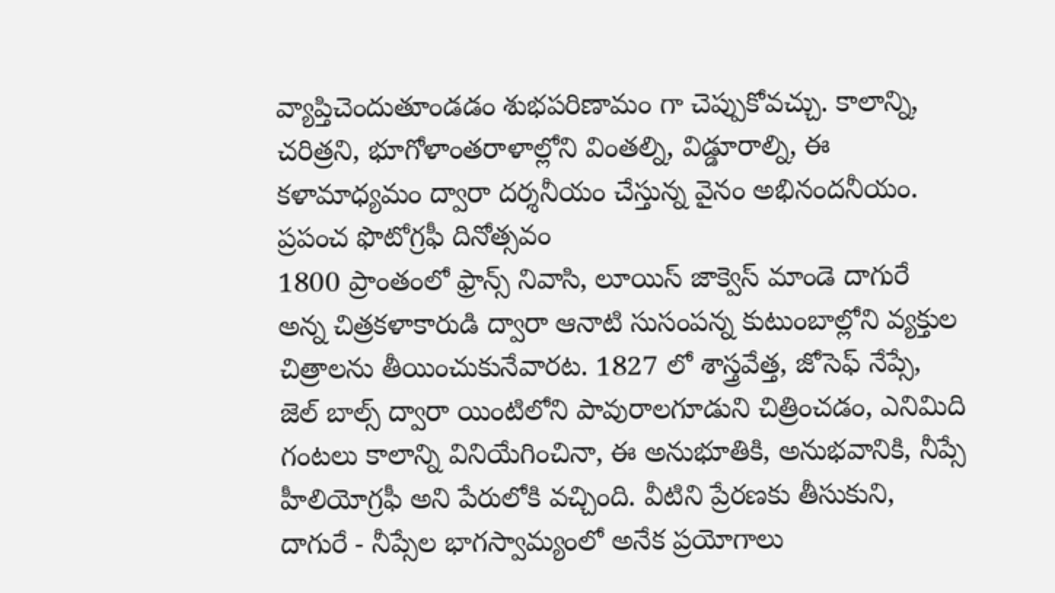వ్యాప్తిచెందుతూండడం శుభపరిణామం గా చెప్పుకోవచ్చు. కాలాన్ని, చరిత్రని, భూగోళాంతరాళాల్లోని వింతల్ని, విడ్డూరాల్ని, ఈ కళామాధ్యమం ద్వారా దర్శనీయం చేస్తున్న వైనం అభినందనీయం.
ప్రపంచ ఫొటోగ్రఫీ దినోత్సవం
1800 ప్రాంతంలో ఫ్రాన్స్ నివాసి, లూయిస్ జాక్వెస్ మాండె దాగురే అన్న చిత్రకళాకారుడి ద్వారా ఆనాటి సుసంపన్న కుటుంబాల్లోని వ్యక్తుల చిత్రాలను తీయించుకునేవారట. 1827 లో శాస్త్రవేత్త, జోసెఫ్ నేప్సే, జెల్ బాల్స్ ద్వారా యింటిలోని పావురాలగూడుని చిత్రించడం, ఎనిమిది గంటలు కాలాన్ని వినియేగించినా, ఈ అనుభూతికి, అనుభవానికి, నీప్సే హీలియోగ్రఫీ అని పేరులోకి వచ్చింది. వీటిని ప్రేరణకు తీసుకుని, దాగురే - నీప్సేల భాగస్వామ్యంలో అనేక ప్రయోగాలు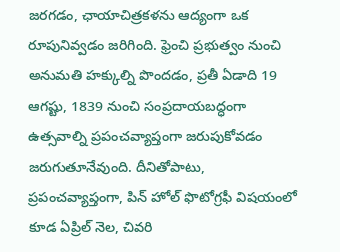జరగడం, ఛాయాచిత్రకళను ఆద్యంగా ఒక రూపునివ్వడం జరిగింది. ఫ్రెంచి ప్రభుత్వం నుంచి అనుమతి హక్కుల్ని పొందడం, ప్రతీ ఏడాది 19 ఆగష్టు, 1839 నుంచి సంప్రదాయబద్ధంగా ఉత్సవాల్ని ప్రపంచవ్యాప్తంగా జరుపుకోవడం జరుగుతూనేవుంది. దీనితోపాటు, ప్రపంచవ్యాప్తంగా, పిన్ హోల్ ఫొటోగ్రఫీ విషయంలో కూడ ఏప్రిల్ నెల, చివరి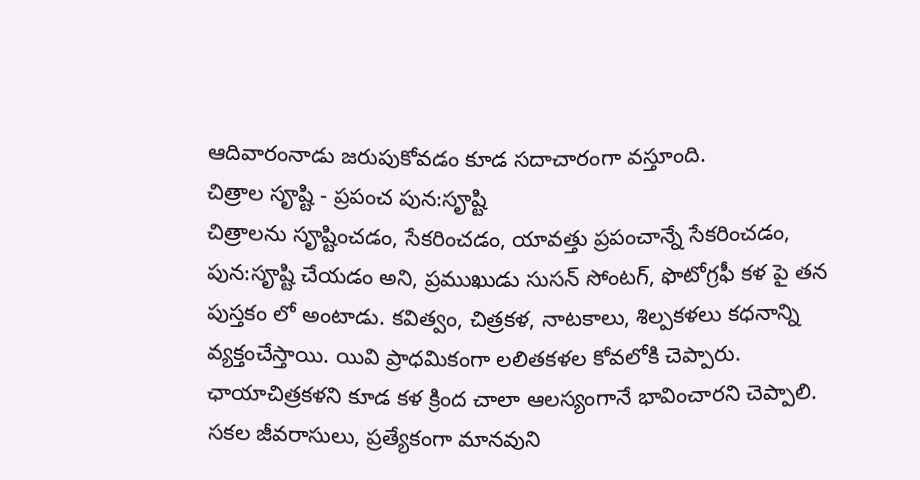ఆదివారంనాడు జరుపుకోవడం కూడ సదాచారంగా వస్తూంది.
చిత్రాల సౄష్టి - ప్రపంచ పున:సౄష్టి
చిత్రాలను సౄష్టించడం, సేకరించడం, యావత్తు ప్రపంచాన్నే సేకరించడం, పున:సౄష్టి చేయడం అని, ప్రముఖుడు సుసన్ సోంటగ్, ఫొటోగ్రఫీ కళ పై తన పుస్తకం లో అంటాడు. కవిత్వం, చిత్రకళ, నాటకాలు, శిల్పకళలు కధనాన్ని వ్యక్తంచేస్తాయి. యివి ప్రాధమికంగా లలితకళల కోవలోకి చెప్పారు. ఛాయాచిత్రకళని కూడ కళ క్రింద చాలా ఆలస్యంగానే భావించారని చెప్పాలి. సకల జీవరాసులు, ప్రత్యేకంగా మానవుని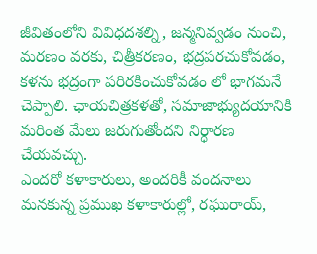జీవితంలోని వివిధదశల్ని, జన్మనివ్వడం నుంచి, మరణం వరకు, చిత్రీకరణం, భద్రపరచుకోవడం, కళను భద్రంగా పరిరకించుకోవడం లో భాగమనే చెప్పాలి. ఛాయచిత్రకళతో, సమాజాభ్యుదయానికి మరింత మేలు జరుగుతోందని నిర్ధారణ చేయవచ్చు.
ఎందరో కళాకారులు, అందరికీ వందనాలు
మనకున్న ప్రముఖ కళాకారుల్లో, రఘురాయ్,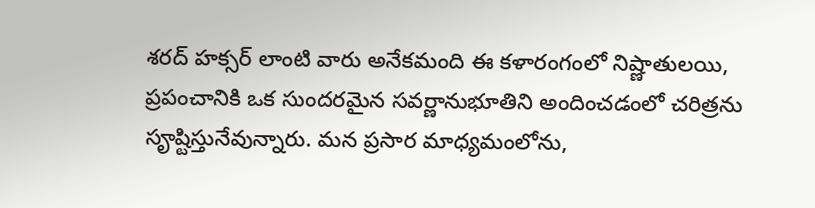శరద్ హక్సర్ లాంటి వారు అనేకమంది ఈ కళారంగంలో నిష్ణాతులయి, ప్రపంచానికి ఒక సుందరమైన సవర్ణానుభూతిని అందించడంలో చరిత్రను సౄష్టిస్తునేవున్నారు. మన ప్రసార మాధ్యమంలోను,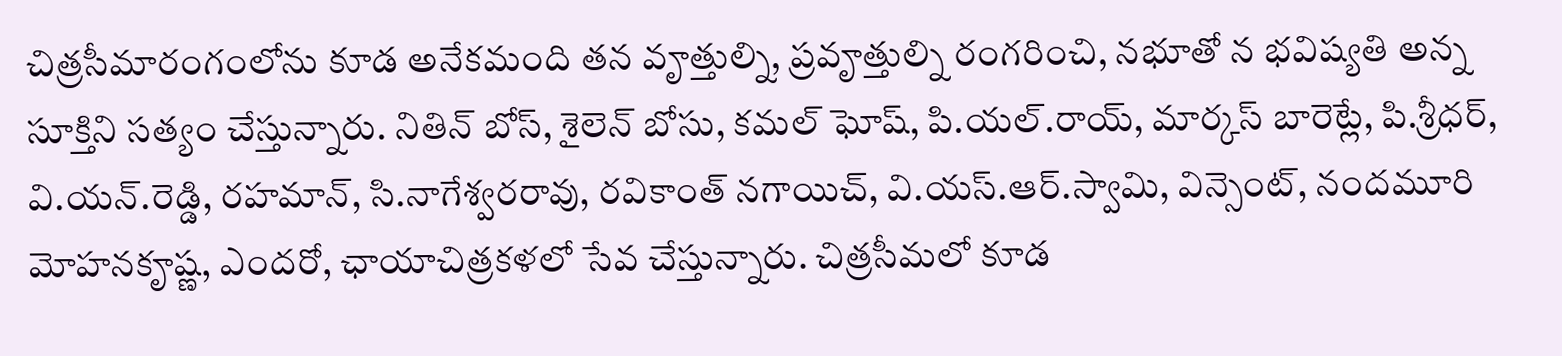చిత్రసీమారంగంలోను కూడ అనేకమంది తన వౄత్తుల్ని, ప్రవౄత్తుల్ని రంగరించి, నభూతో న భవిష్యతి అన్న సూక్తిని సత్యం చేస్తున్నారు. నితిన్ బోస్, శైలెన్ బోసు, కమల్ ఘోష్, పి.యల్.రాయ్, మార్కస్ బారెట్లే, పి.శ్రీధర్, వి.యన్.రెడ్డి, రహమాన్, సి.నాగేశ్వరరావు, రవికాంత్ నగాయిచ్, వి.యస్.ఆర్.స్వామి, విన్సెంట్, నందమూరి మోహనకౄష్ణ, ఎందరో, ఛాయాచిత్రకళలో సేవ చేస్తున్నారు. చిత్రసీమలో కూడ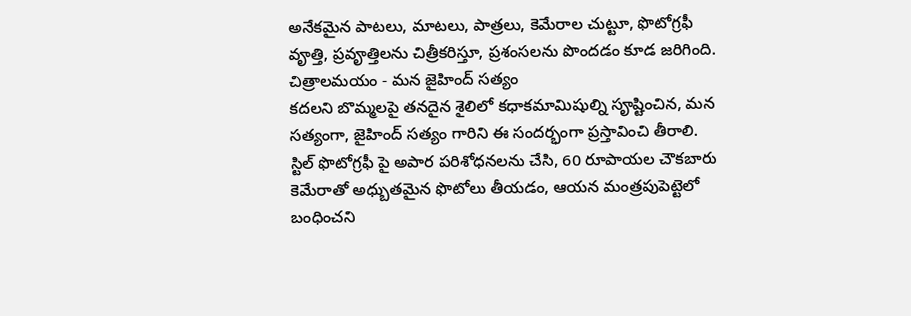అనేకమైన పాటలు, మాటలు, పాత్రలు, కెమేరాల చుట్టూ, ఫొటోగ్రఫీ వౄత్తి, ప్రవౄత్తిలను చిత్రీకరిస్తూ, ప్రశంసలను పొందడం కూడ జరిగింది.
చిత్రాలమయం - మన జైహింద్ సత్యం
కదలని బొమ్మలపై తనదైన శైలిలో కధాకమామిషుల్ని సౄష్టించిన, మన సత్యంగా, జైహింద్ సత్యం గారిని ఈ సందర్భంగా ప్రస్తావించి తీరాలి. స్టిల్ ఫొటోగ్రఫీ పై అపార పరిశోధనలను చేసి, 60 రూపాయల చౌకబారు కెమేరాతో అధ్బుతమైన ఫొటోలు తీయడం, ఆయన మంత్రపుపెట్టెలో బంధించని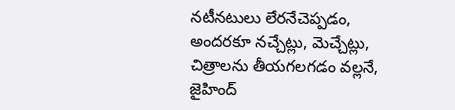నటీనటులు లేరనేచెప్పడం, అందరకూ నచ్చేట్లు, మెచ్చేట్లు, చిత్రాలను తీయగలగడం వల్లనే, జైహింద్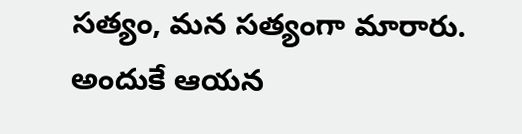సత్యం, మన సత్యంగా మారారు. అందుకే ఆయన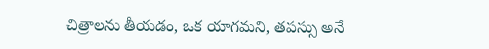చిత్రాలను తీయడం, ఒక యాగమని, తపస్సు అనే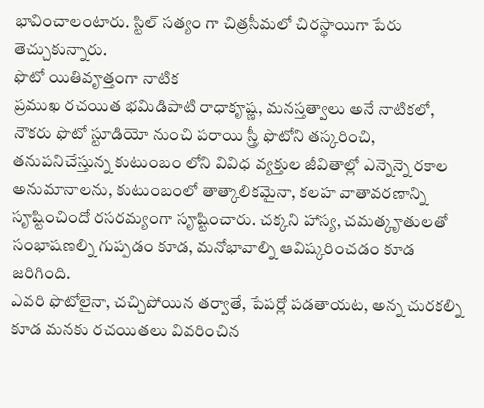భావించాలంటారు. స్టిల్ సత్యం గా చిత్రసీమలో చిరస్థాయిగా పేరు తెచ్చుకున్నారు.
ఫొటో యితివౄత్తంగా నాటిక
ప్రముఖ రచయిత భమిడిపాటి రాధాకౄష్ణ, మనస్తత్వాలు అనే నాటికలో, నౌకరు ఫొటో స్టూడియో నుంచి పరాయి స్త్రీ ఫొటోని తస్కరించి, తనుపనిచేస్తున్న కుటుంబం లోని వివిధ వ్యక్తుల జీవితాల్లో ఎన్నెన్నె రకాల అనుమానాలను, కుటుంబంలో తాత్కాలికమైనా, కలహ వాతావరణాన్ని సౄష్టించిందో రసరమ్యంగా సౄష్టించారు. చక్కని హాస్య, చమత్కౄతులతో సంభాషణల్ని గుప్పడం కూడ, మనోభావాల్ని ఆవిష్కరించడం కూడ జరిగింది.
ఎవరి ఫొటోలైనా, చచ్చిపోయిన తర్వాతే, పేపర్లో పడతాయట, అన్న చురకల్ని కూడ మనకు రచయితలు వివరించిన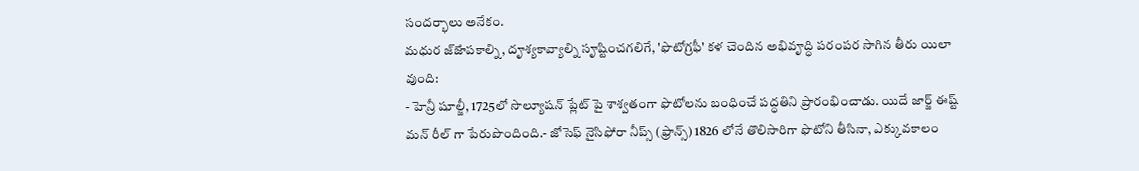సందర్భాలు అనేకం.
మధుర జ్ౙాపకాల్ని, దౄశ్యకావ్యాల్ని సౄష్టించగలిగే, 'ఫొటోగ్రఫీ' కళ చెందిన అభివౄద్ధి పరంపర సాగిన తీరు యిలా వుంది:
- హెన్రీ షూల్జీ, 1725లో సొల్యూషన్ ప్లేట్ పై శాశ్వతంగా ఫొటోలను బంధించే పద్ధతిని ప్రారంభించాడు. యిదే జార్జ్ ఈష్ట్ మన్ రీల్ గా పేరుపొందింది.- జోసెఫ్ నైసిఫోరా నీప్స్ (ఫ్రాన్స్) 1826 లోనే తొలిసారిగా ఫొటోని తీసినా, ఎక్కువకాలం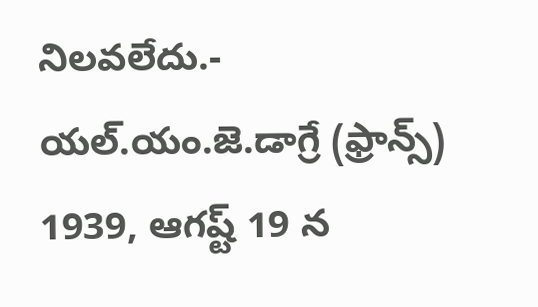నిలవలేదు.- యల్.యం.జె.డాగ్రే (ఫ్రాన్స్) 1939, ఆగష్ట్ 19 న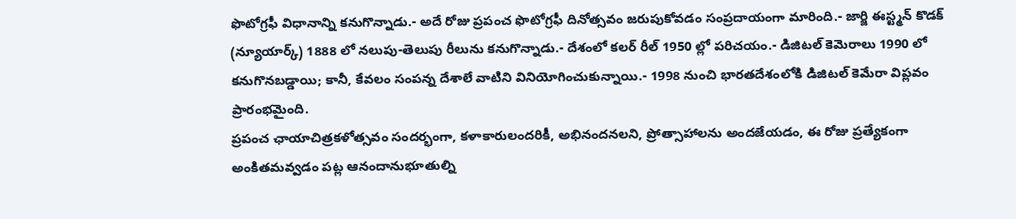ఫొటోగ్రఫీ విధానాన్ని కనుగొన్నాడు.- అదే రోజు ప్రపంచ ఫొటోగ్రఫీ దినోత్సవం జరుపుకోవడం సంప్రదాయంగా మారింది.- జార్జి ఈస్ట్మన్ కొడక్ (న్యూయార్క్) 1888 లో నలుపు-తెలుపు రీలును కనుగొన్నాడు.- దేశంలో కలర్ రీల్ 1950 ల్లో పరిచయం.- డిజిటల్ కెమెరాలు 1990 లో కనుగొనబడ్డాయి; కానీ, కేవలం సంపన్న దేశాలే వాటిని వినియోగించుకున్నాయి.- 1998 నుంచి భారతదేశంలోకి డిజిటల్ కెమేరా విప్లవం ప్రారంభమైంది.
ప్రపంచ ఛాయాచిత్రకళోత్సవం సందర్భంగా, కళాకారులందరికీ, అభినందనలని, ప్రోత్సాహాలను అందజేయడం, ఈ రోజు ప్రత్యేకంగా అంకితమవ్వడం పట్ల ఆనందానుభూతుల్ని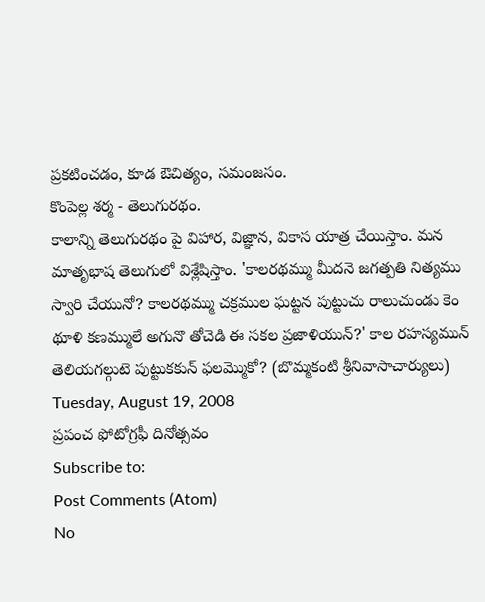ప్రకటించడం, కూడ ఔచిత్యం, సమంజసం.
కొంపెల్ల శర్మ - తెలుగురథం.
కాలాన్ని తెలుగురథం పై విహార, విజ్ఞాన, వికాస యాత్ర చేయిస్తాం. మన మాతృభాష తెలుగులో విశ్లేషిస్తాం. 'కాలరథమ్ము మీదనె జగత్పతి నిత్యము స్వారి చేయునో? కాలరథమ్ము చక్రముల ఘట్టన పుట్టుచు రాలుచుండు కెం థూళి కణమ్ములే అగునొ తోచెడి ఈ సకల ప్రజాళియున్?' కాల రహస్యమున్ తెలియగల్గుటె పుట్టుకకున్ ఫలమ్మొకో? (బొమ్మకంటి శ్రీనివాసాచార్యులు)
Tuesday, August 19, 2008
ప్రపంచ ఫోటోగ్రఫీ దినోత్సవం
Subscribe to:
Post Comments (Atom)
No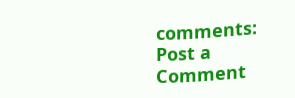comments:
Post a Comment